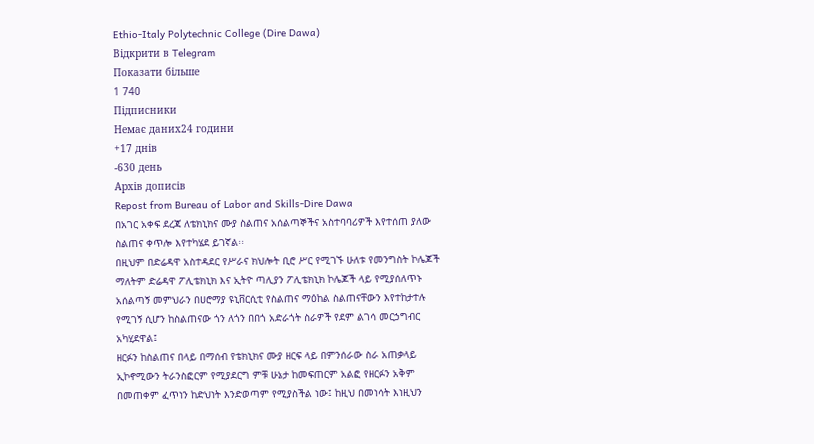Ethio-Italy Polytechnic College (Dire Dawa)
Відкрити в Telegram
Показати більше
1 740
Підписники
Немає даних24 години
+17 днів
-630 день
Архів дописів
Repost from Bureau of Labor and Skills-Dire Dawa
በአገር አቀፍ ደረጃ ለቴክኒክና ሙያ ስልጠና አሰልጣኞችና አስተባባሪዎች እየተሰጠ ያለው ስልጠና ቀጥሎ እየተካሄደ ይገኛል፡፡
በዚህም በድሬዳዋ አስተዳደር የሥራና ክህሎት ቢሮ ሥር የሚገኙ ሁለቱ የመንግስት ኮሌጆች ማለትም ድሬዳዋ ፖሊቴክኒክ እና ኢትዮ ጣሊያን ፖሊቴክኒክ ኮሌጆች ላይ የሚያሰለጥኑ አሰልጣኝ መምህራን በሀሮማያ ዩኒቨርሲቲ የስልጠና ማዕከል ስልጠናቸውን እየተከታተሉ የሚገኝ ሲሆን ከስልጠናው ጎን ለጎን በበጎ አድራጎት ስራዎች የደም ልገሳ መርኃግብር አካሂደዋል፤
ዘርፉን ከስልጠና በላይ በማሰብ የቴክኒክና ሙያ ዘርፍ ላይ በምንሰራው ስራ አጠቃላይ ኢኮኖሚውን ትራንስፎርም የሚያደርግ ምቹ ሁኔታ ከመፍጠርም አልፎ የዘርፉን አቅም በመጠቀም ፈጥነን ከድህነት እንድወጣም የሚያስችል ነው፤ ከዚህ በመነሳት እነዚህን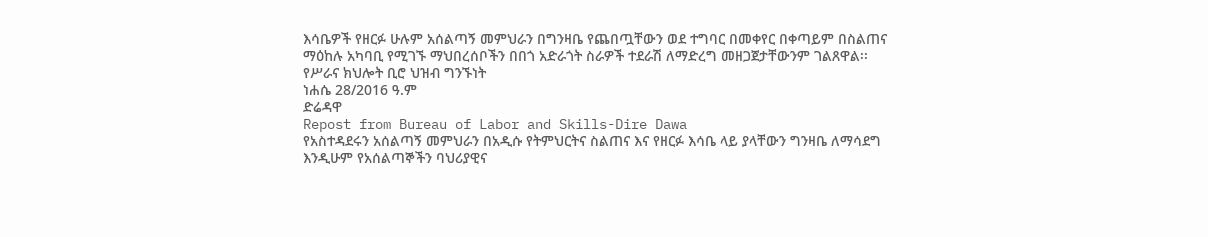እሳቤዎች የዘርፉ ሁሉም አሰልጣኝ መምህራን በግንዛቤ የጨበጧቸውን ወደ ተግባር በመቀየር በቀጣይም በስልጠና ማዕከሉ አካባቢ የሚገኙ ማህበረሰቦችን በበጎ አድራጎት ስራዎች ተደራሽ ለማድረግ መዘጋጀታቸውንም ገልጸዋል፡፡
የሥራና ክህሎት ቢሮ ህዝብ ግንኙነት
ነሐሴ 28/2016 ዓ.ም
ድሬዳዋ
Repost from Bureau of Labor and Skills-Dire Dawa
የአስተዳደሩን አሰልጣኝ መምህራን በአዲሱ የትምህርትና ስልጠና እና የዘርፉ እሳቤ ላይ ያላቸውን ግንዛቤ ለማሳደግ እንዲሁም የአሰልጣኞችን ባህሪያዊና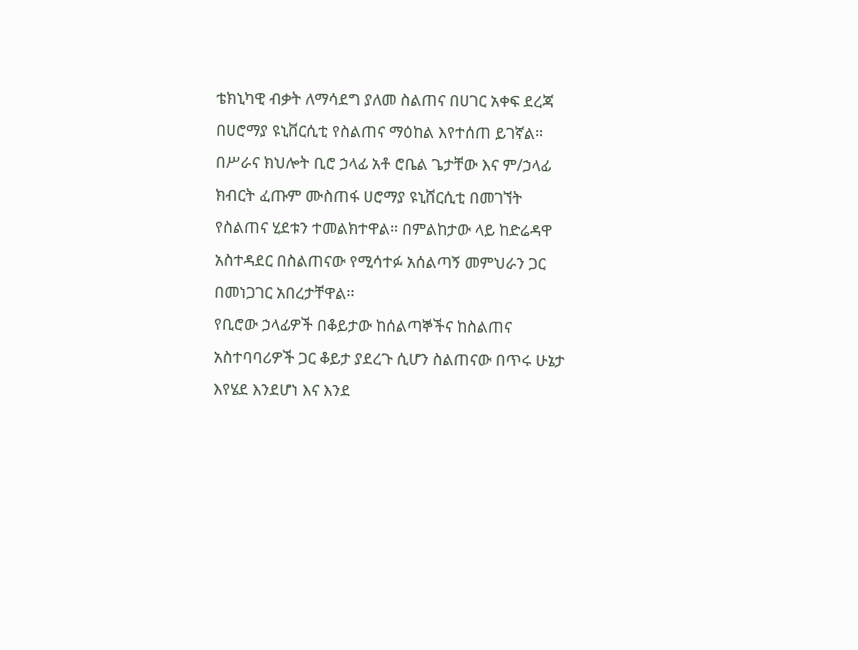ቴክኒካዊ ብቃት ለማሳደግ ያለመ ስልጠና በሀገር አቀፍ ደረጃ በሀሮማያ ዩኒቨርሲቲ የስልጠና ማዕከል እየተሰጠ ይገኛል።
በሥራና ክህሎት ቢሮ ኃላፊ አቶ ሮቤል ጌታቸው እና ም/ኃላፊ ክብርት ፈጡም ሙስጠፋ ሀሮማያ ዩኒሸርሲቲ በመገኘት የስልጠና ሂደቱን ተመልክተዋል። በምልከታው ላይ ከድሬዳዋ አስተዳደር በስልጠናው የሚሳተፉ አሰልጣኝ መምህራን ጋር በመነጋገር አበረታቸዋል፡፡
የቢሮው ኃላፊዎች በቆይታው ከሰልጣኞችና ከስልጠና አስተባባሪዎች ጋር ቆይታ ያደረጉ ሲሆን ስልጠናው በጥሩ ሁኔታ እየሄደ እንደሆነ እና እንደ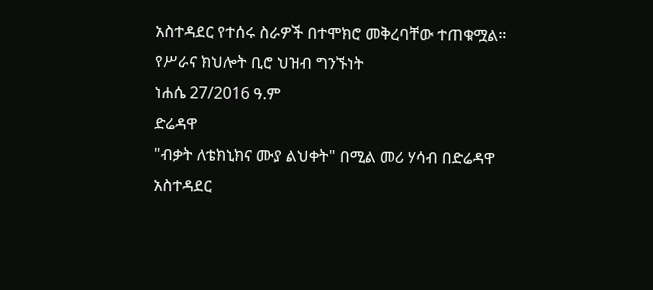አስተዳደር የተሰሩ ስራዎች በተሞክሮ መቅረባቸው ተጠቁሟል።
የሥራና ክህሎት ቢሮ ህዝብ ግንኙነት
ነሐሴ 27/2016 ዓ.ም
ድሬዳዋ
"ብቃት ለቴክኒክና ሙያ ልህቀት" በሚል መሪ ሃሳብ በድሬዳዋ አስተዳደር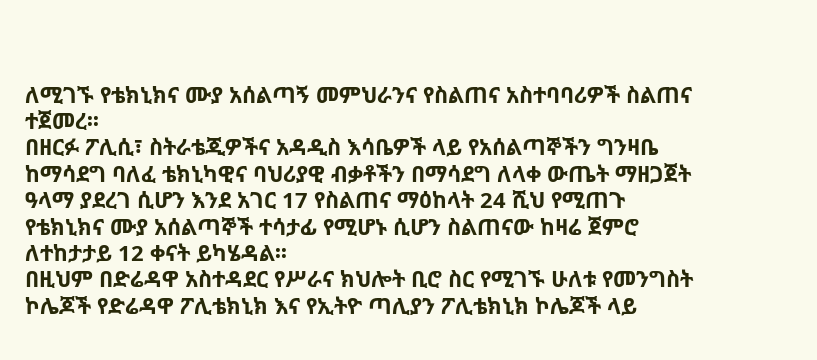ለሚገኙ የቴክኒክና ሙያ አሰልጣኝ መምህራንና የስልጠና አስተባባሪዎች ስልጠና ተጀመረ፡፡
በዘርፉ ፖሊሲ፣ ስትራቴጂዎችና አዳዲስ እሳቤዎች ላይ የአሰልጣኞችን ግንዛቤ ከማሳደግ ባለፈ ቴክኒካዊና ባህሪያዊ ብቃቶችን በማሳደግ ለላቀ ውጤት ማዘጋጀት ዓላማ ያደረገ ሲሆን እንደ አገር 17 የስልጠና ማዕከላት 24 ሺህ የሚጠጉ የቴክኒክና ሙያ አሰልጣኞች ተሳታፊ የሚሆኑ ሲሆን ስልጠናው ከዛሬ ጀምሮ ለተከታታይ 12 ቀናት ይካሄዳል፡፡
በዚህም በድሬዳዋ አስተዳደር የሥራና ክህሎት ቢሮ ስር የሚገኙ ሁለቱ የመንግስት ኮሌጆች የድሬዳዋ ፖሊቴክኒክ እና የኢትዮ ጣሊያን ፖሊቴክኒክ ኮሌጆች ላይ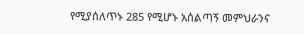የሚያሰለጥኑ 285 የሚሆኑ አሰልጣኝ መምህራንና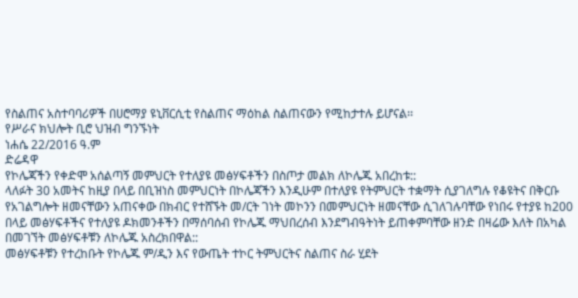የስልጠና አስተባባሪዎች በሀሮማያ ዩኒቨርሲቲ የስልጠና ማዕከል ስልጠናውን የሚከታተሉ ይሆናል፡፡
የሥራና ክህሎት ቢሮ ህዝብ ግንኙነት
ነሐሴ 22/2016 ዓ.ም
ድሬዳዋ
የኮሌጃችን የቀድሞ አሰልጣኝ መምህርት የተለያዩ መፅሃፍቶችን በስጦታ መልክ ለኮሌጁ አበረከቱ::
ላለፉት 30 አመትና ከዚያ በላይ በቢዝነስ መምህርነት በኮሌጃችን እንዲሁም በተለያዩ የትምህርት ተቋማት ሲያገለግሉ የቆዩትና በቅርቡ የአገልግሎት ዘመናቸውን አጠናቀው በክብር የተሸኙት መ/ርት ገነት መኮንን በመምህርነት ዘመናቸው ሲገለገሉባቸው የነበሩ የተያዩ ከ200 በላይ መፅሃፍቶችና የተለያዩ ዶክመንቶችን በማሰባሰብ የኮሌጁ ማህበረሰብ እንደግብዓትነት ይጠቀምባቸው ዘንድ በዛሬው እለት በአካል በመገኘት መፅሃፍቶቹን ለኮሌጁ አስረክበዋል::
መፅሃፍቶቹን የተረከቡት የኮሌጁ ም/ዲን እና የውጤት ተኮር ትምህርትና ስልጠና ስራ ሂደት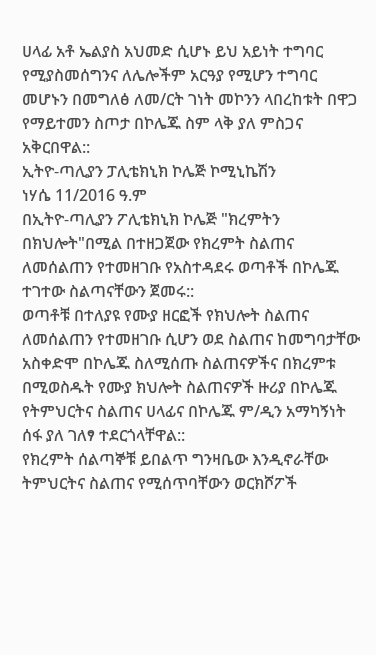ሀላፊ አቶ ኤልያስ አህመድ ሲሆኑ ይህ አይነት ተግባር የሚያስመሰግንና ለሌሎችም አርዓያ የሚሆን ተግባር መሆኑን በመግለፅ ለመ/ርት ገነት መኮንን ላበረከቱት በዋጋ የማይተመን ስጦታ በኮሌጁ ስም ላቅ ያለ ምስጋና አቅርበዋል::
ኢትዮ-ጣሊያን ፓሊቴክኒክ ኮሌጅ ኮሚኒኬሽን
ነሃሴ 11/2016 ዓ.ም
በኢትዮ-ጣሊያን ፖሊቴክኒክ ኮሌጅ "ክረምትን በክህሎት"በሚል በተዘጋጀው የክረምት ስልጠና ለመሰልጠን የተመዘገቡ የአስተዳደሩ ወጣቶች በኮሌጁ ተገተው ስልጣናቸውን ጀመሩ::
ወጣቶቹ በተለያዩ የሙያ ዘርፎች የክህሎት ስልጠና ለመሰልጠን የተመዘገቡ ሲሆን ወደ ስልጠና ከመግባታቸው አስቀድሞ በኮሌጁ ስለሚሰጡ ስልጠናዎችና በክረምቱ በሚወስዱት የሙያ ክህሎት ስልጠናዎች ዙሪያ በኮሌጁ የትምህርትና ስልጠና ሀላፊና በኮሌጁ ም/ዲን አማካኝነት ሰፋ ያለ ገለፃ ተደርጎላቸዋል::
የክረምት ሰልጣኞቹ ይበልጥ ግንዛቤው እንዲኖራቸው ትምህርትና ስልጠና የሚሰጥባቸውን ወርክሾፖች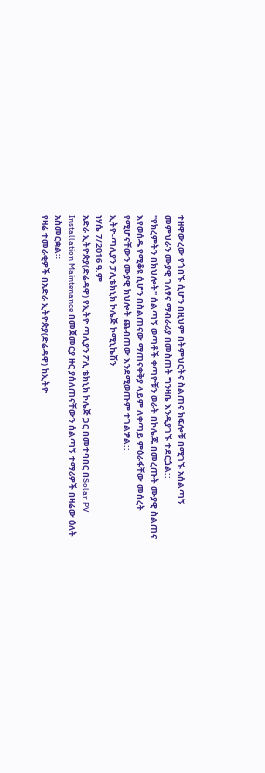ተዘዋውረው የጎበኙ ሲሆን በዚህም በትምህርትና ስልጠና ክፍሎቹ በሚገኙ አሰልጣኝ መምህራን ሙያዊ ገለፃና ማብራሪያ በመስጠት ግንዛቤ እንዲያገኙ ተደርጏል::
"የክረምትን በክህሎት" ሰልጣኝ ወጣቶች ቀጣዮቹን ወራት በኮሌጁ በመረጡት ሙያዊ ስልጠና እየወሰዱ የሚቆዩ ሲሆን በስልጠናው ማጠናቀቅያ ላይም ለቀጣይ ምዕራፋቸው መሰረት የሚሆናቸውን ሙያዊ ክህሎት ጨብጠው እንደሚወጡም ተገልፇል::
ኢትዮ-ጣሊያን ፓሊቴክኒክ ኮሌጅ ኮሚኒኬሽን
ነሃሴ 7/2016 ዓ.ም
አድራ ኢትዮጵያ(ድሬዳዋ) የኢትዮ ጣሊያን ፖሊ ቴክኒክ ኮሌጅ ጋር በመተባበር በSolar PV Installation Maintenance በመጀመርያ ዙር ያሰለጠናቸውን ሰልጣኝ ተማሪዎች በዛሬው ዕለት አስመርቋል።
የዛሬ ተመራቂዎች በአድራ ኢትዮጵያ(ድሬዳዋ) ከኢትዮ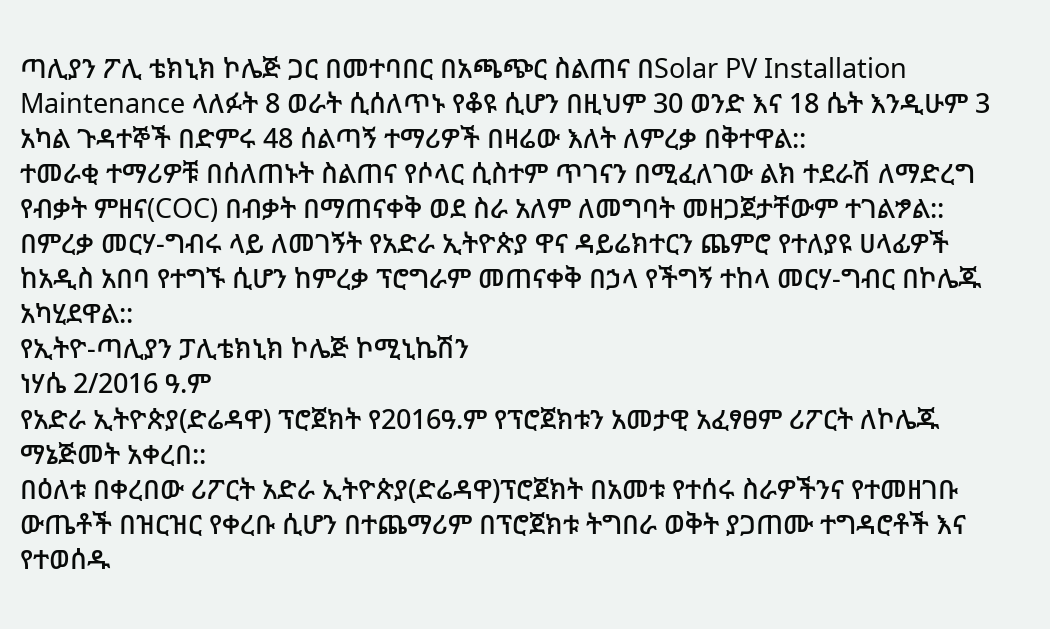ጣሊያን ፖሊ ቴክኒክ ኮሌጅ ጋር በመተባበር በአጫጭር ስልጠና በSolar PV Installation Maintenance ላለፉት 8 ወራት ሲሰለጥኑ የቆዩ ሲሆን በዚህም 30 ወንድ እና 18 ሴት እንዲሁም 3 አካል ጉዳተኞች በድምሩ 48 ሰልጣኝ ተማሪዎች በዛሬው እለት ለምረቃ በቅተዋል::
ተመራቂ ተማሪዎቹ በሰለጠኑት ስልጠና የሶላር ሲስተም ጥገናን በሚፈለገው ልክ ተደራሽ ለማድረግ የብቃት ምዘና(COC) በብቃት በማጠናቀቅ ወደ ስራ አለም ለመግባት መዘጋጀታቸውም ተገልፇል::
በምረቃ መርሃ-ግብሩ ላይ ለመገኝት የአድራ ኢትዮጵያ ዋና ዳይሬክተርን ጨምሮ የተለያዩ ሀላፊዎች ከአዲስ አበባ የተግኙ ሲሆን ከምረቃ ፕሮግራም መጠናቀቅ በኃላ የችግኝ ተከላ መርሃ-ግብር በኮሌጁ አካሂደዋል::
የኢትዮ-ጣሊያን ፓሊቴክኒክ ኮሌጅ ኮሚኒኬሽን
ነሃሴ 2/2016 ዓ.ም
የአድራ ኢትዮጵያ(ድሬዳዋ) ፕሮጀክት የ2016ዓ.ም የፕሮጀክቱን አመታዊ አፈፃፀም ሪፖርት ለኮሌጁ ማኔጅመት አቀረበ::
በዕለቱ በቀረበው ሪፖርት አድራ ኢትዮጵያ(ድሬዳዋ)ፕሮጀክት በአመቱ የተሰሩ ስራዎችንና የተመዘገቡ ውጤቶች በዝርዝር የቀረቡ ሲሆን በተጨማሪም በፕሮጀክቱ ትግበራ ወቅት ያጋጠሙ ተግዳሮቶች እና የተወሰዱ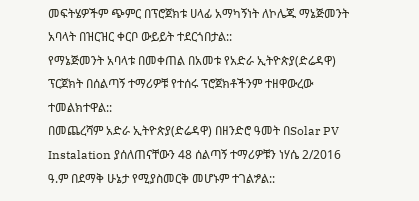መፍትሄዎችም ጭምር በፕሮጀክቱ ሀላፊ አማካኝነት ለኮሌጁ ማኔጅመንት አባላት በዝርዝር ቀርቦ ውይይት ተደርጎበታል::
የማኔጅመንት አባላቱ በመቀጠል በአመቱ የአድራ ኢትዮጵያ(ድሬዳዋ) ፕርጀክት በሰልጣኝ ተማሪዎቹ የተሰሩ ፕሮጀክቶችንም ተዘዋውረው ተመልክተዋል::
በመጨረሻም አድራ ኢትዮጵያ(ድሬዳዋ) በዘንድሮ ዓመት በSolar PV Instalation ያሰለጠናቸውን 48 ሰልጣኝ ተማሪዎቹን ነሃሴ 2/2016 ዓ.ም በደማቅ ሁኔታ የሚያስመርቅ መሆኑም ተገልፇል::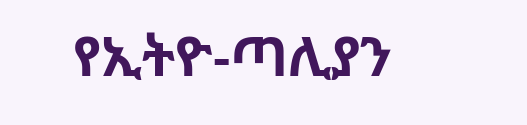የኢትዮ-ጣሊያን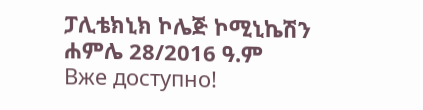ፓሊቴክኒክ ኮሌጅ ኮሚኒኬሽን
ሐምሌ 28/2016 ዓ.ም
Вже доступно!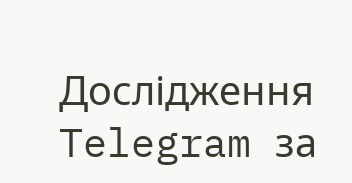Дослідження Telegram за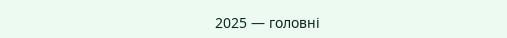2025 — головні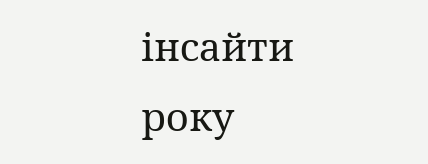інсайти року